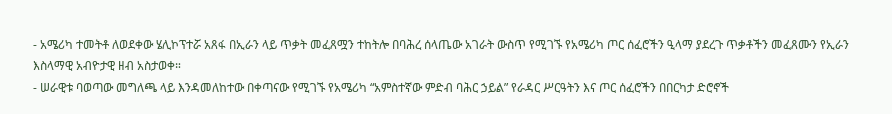- አሜሪካ ተመትቶ ለወደቀው ሄሊኮፕተሯ አጸፋ በኢራን ላይ ጥቃት መፈጸሟን ተከትሎ በባሕረ ሰላጤው አገራት ውስጥ የሚገኙ የአሜሪካ ጦር ሰፈሮችን ዒላማ ያደረጉ ጥቃቶችን መፈጸሙን የኢራን እስላማዊ አብዮታዊ ዘብ አስታወቀ።
- ሠራዊቱ ባወጣው መግለጫ ላይ እንዳመለከተው በቀጣናው የሚገኙ የአሜሪካ “አምስተኛው ምድብ ባሕር ኃይል” የራዳር ሥርዓትን እና ጦር ሰፈሮችን በበርካታ ድሮኖች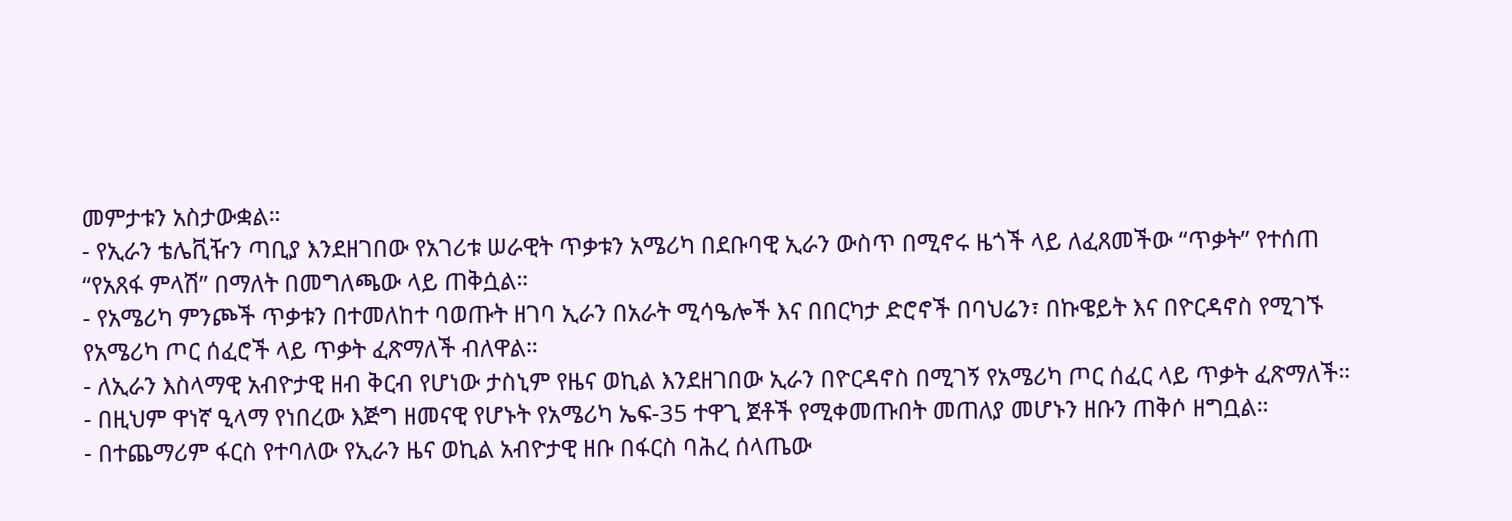መምታቱን አስታውቋል።
- የኢራን ቴሌቪዥን ጣቢያ እንደዘገበው የአገሪቱ ሠራዊት ጥቃቱን አሜሪካ በደቡባዊ ኢራን ውስጥ በሚኖሩ ዜጎች ላይ ለፈጸመችው “ጥቃት” የተሰጠ “የአጸፋ ምላሽ” በማለት በመግለጫው ላይ ጠቅሷል።
- የአሜሪካ ምንጮች ጥቃቱን በተመለከተ ባወጡት ዘገባ ኢራን በአራት ሚሳዔሎች እና በበርካታ ድሮኖች በባህሬን፣ በኩዌይት እና በዮርዳኖስ የሚገኙ የአሜሪካ ጦር ሰፈሮች ላይ ጥቃት ፈጽማለች ብለዋል።
- ለኢራን እስላማዊ አብዮታዊ ዘብ ቅርብ የሆነው ታስኒም የዜና ወኪል እንደዘገበው ኢራን በዮርዳኖስ በሚገኝ የአሜሪካ ጦር ሰፈር ላይ ጥቃት ፈጽማለች።
- በዚህም ዋነኛ ዒላማ የነበረው እጅግ ዘመናዊ የሆኑት የአሜሪካ ኤፍ-35 ተዋጊ ጀቶች የሚቀመጡበት መጠለያ መሆኑን ዘቡን ጠቅሶ ዘግቧል።
- በተጨማሪም ፋርስ የተባለው የኢራን ዜና ወኪል አብዮታዊ ዘቡ በፋርስ ባሕረ ሰላጤው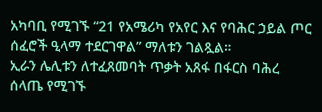አካባቢ የሚገኙ “21 የአሜሪካ የአየር እና የባሕር ኃይል ጦር ሰፈሮች ዒላማ ተደርገዋል” ማለቱን ገልጿል።
ኢራን ሌሊቱን ለተፈጸመባት ጥቃት አጸፋ በፋርስ ባሕረ ሰላጤ የሚገኙ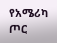የአሜሪካ ጦር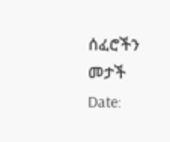ሰፈሮችን መታች
Date: